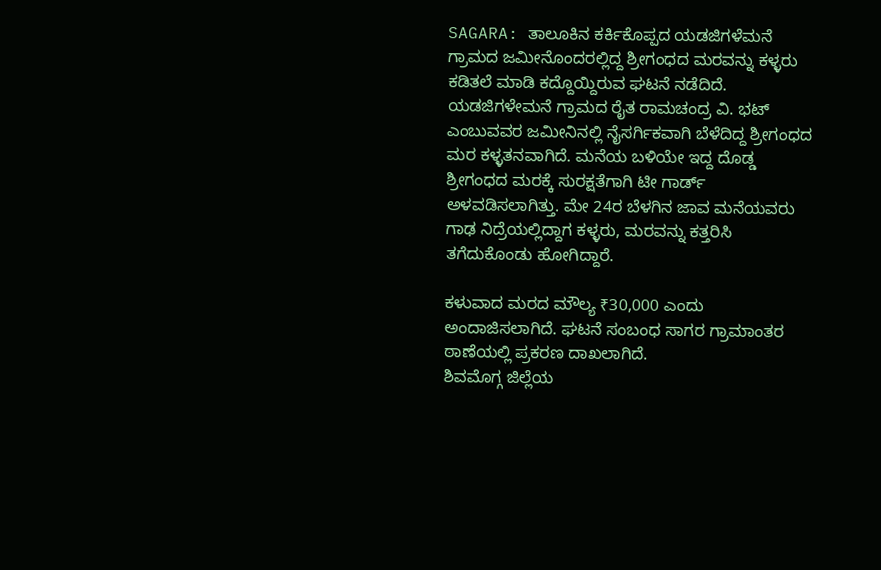SAGARA: ತಾಲೂಕಿನ ಕರ್ಕಿಕೊಪ್ಪದ ಯಡಜಿಗಳೆಮನೆ ಗ್ರಾಮದ ಜಮೀನೊಂದರಲ್ಲಿದ್ದ ಶ್ರೀಗಂಧದ ಮರವನ್ನು ಕಳ್ಳರು ಕಡಿತಲೆ ಮಾಡಿ ಕದ್ದೊಯ್ದಿರುವ ಘಟನೆ ನಡೆದಿದೆ.
ಯಡಜಿಗಳೇಮನೆ ಗ್ರಾಮದ ರೈತ ರಾಮಚಂದ್ರ ವಿ. ಭಟ್ ಎಂಬುವವರ ಜಮೀನಿನಲ್ಲಿ ನೈಸರ್ಗಿಕವಾಗಿ ಬೆಳೆದಿದ್ದ ಶ್ರೀಗಂಧದ ಮರ ಕಳ್ಳತನವಾಗಿದೆ. ಮನೆಯ ಬಳಿಯೇ ಇದ್ದ ದೊಡ್ಡ ಶ್ರೀಗಂಧದ ಮರಕ್ಕೆ ಸುರಕ್ಷತೆಗಾಗಿ ಟೀ ಗಾರ್ಡ್ ಅಳವಡಿಸಲಾಗಿತ್ತು. ಮೇ 24ರ ಬೆಳಗಿನ ಜಾವ ಮನೆಯವರು ಗಾಢ ನಿದ್ರೆಯಲ್ಲಿದ್ದಾಗ ಕಳ್ಳರು, ಮರವನ್ನು ಕತ್ತರಿಸಿ ತಗೆದುಕೊಂಡು ಹೋಗಿದ್ದಾರೆ.

ಕಳುವಾದ ಮರದ ಮೌಲ್ಯ ₹30,000 ಎಂದು ಅಂದಾಜಿಸಲಾಗಿದೆ. ಘಟನೆ ಸಂಬಂಧ ಸಾಗರ ಗ್ರಾಮಾಂತರ ಠಾಣೆಯಲ್ಲಿ ಪ್ರಕರಣ ದಾಖಲಾಗಿದೆ.
ಶಿವಮೊಗ್ಗ ಜಿಲ್ಲೆಯ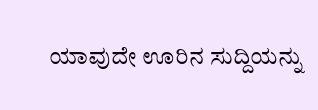ಯಾವುದೇ ಊರಿನ ಸುದ್ದಿಯನ್ನು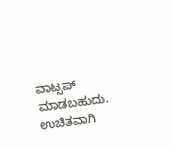ವಾಟ್ಸಪ್ ಮಾಡಬಹುದು. ಉಚಿತವಾಗಿ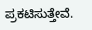ಪ್ರಕಟಿಸುತ್ತೇವೆ.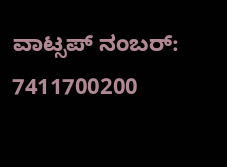ವಾಟ್ಸಪ್ ನಂಬರ್: 7411700200